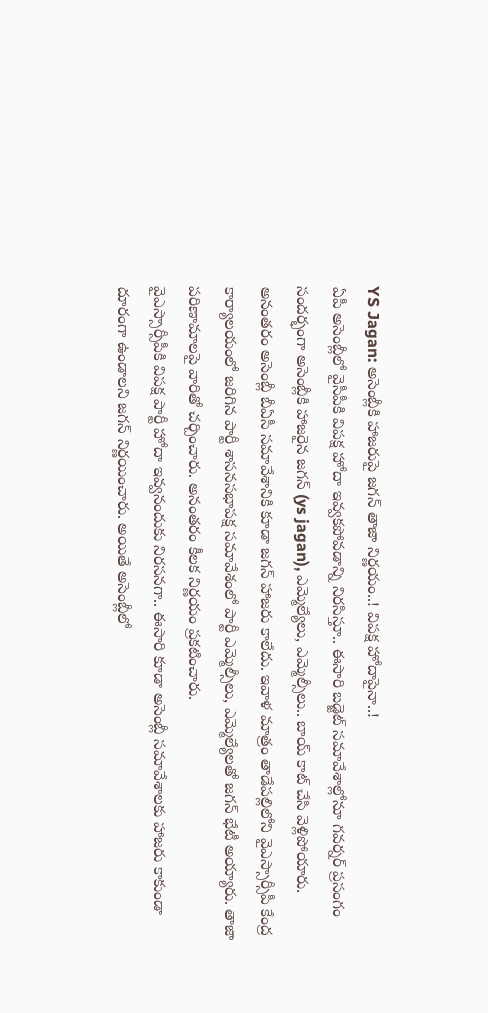YS Jagan: అసెంబ్లీకి హాజరుపై జగన్ తాజా నిర్ణయం..! విపక్ష హోదాపైనా..!
ఏపీ అసెంబ్లీలో వైసీపీకి విపక్ష హోదా ఇవ్వకపోవడాన్ని నిరసిస్తూ.. ఈసారి బడ్జెట్ సమావేశాల్లోనూ గవర్నర్ ప్రసంగం సందర్భంగా అసెంబ్లీకి హాజరైన జగన్ (ys jagan), ఎమ్మెల్యేలు, ఎమ్మెల్సీలు.. బాయ్ కాట్ చేసి వెళ్లిపోయారు. అనంతరం అసెంబ్లీ బీఏసీ సమావేశానికి కూడా జగన్ హాజరు కాలేదు. ఇవాళ మాత్రం తాడేపల్లిలోని వైఎస్సార్సీపీ కేంద్ర కార్యాలయంలో జరిగిన పార్టీ శాసనసభాపక్ష సమావేశంలో పార్టీ ఎమ్మెల్సీలు, ఎమ్మెల్యేలతో జగన్ భేటీ అయ్యారు. తాజా పరిణామాలపై వారితో చర్చించారు. అనంతరం కీలక నిర్ణయం ప్రకటించారు.
వైఎస్సార్సీపీకి విపక్ష పార్టీ హోదా ఇవ్వనందుకు నిరసనగా.. ఈసారి కూడా అసెంబ్లీ సమావేశాలకు హాజరు కాకుండా దూరంగా ఉండాలని జగన్ నిర్ణయించారు. అయితే అసెంబ్లీలో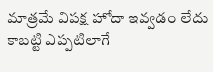మాత్రమే విపక్ష హోదా ఇవ్వడం లేదు కాబట్టి ఎప్పటిలాగే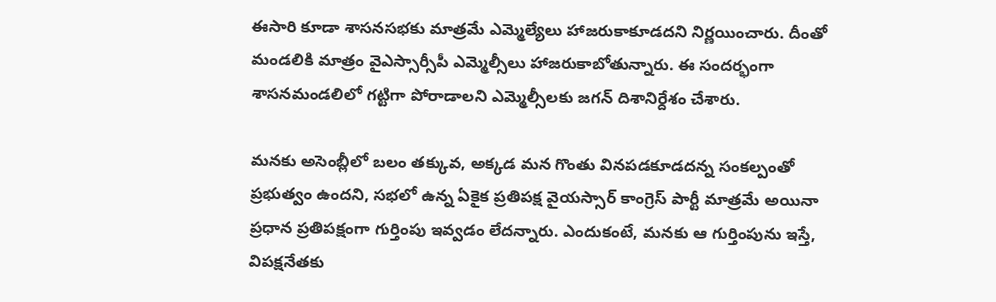ఈసారి కూడా శాసనసభకు మాత్రమే ఎమ్మెల్యేలు హాజరుకాకూడదని నిర్ణయించారు. దీంతో మండలికి మాత్రం వైఎస్సార్సీపీ ఎమ్మెల్సీలు హాజరుకాబోతున్నారు. ఈ సందర్భంగా శాసనమండలిలో గట్టిగా పోరాడాలని ఎమ్మెల్సీలకు జగన్ దిశానిర్దేశం చేశారు.

మనకు అసెంబ్లీలో బలం తక్కువ, అక్కడ మన గొంతు వినపడకూడదన్న సంకల్పంతో ప్రభుత్వం ఉందని, సభలో ఉన్న ఏకైక ప్రతిపక్ష వైయస్సార్ కాంగ్రెస్ పార్టీ మాత్రమే అయినా ప్రధాన ప్రతిపక్షంగా గుర్తింపు ఇవ్వడం లేదన్నారు. ఎందుకంటే, మనకు ఆ గుర్తింపును ఇస్తే, విపక్షనేతకు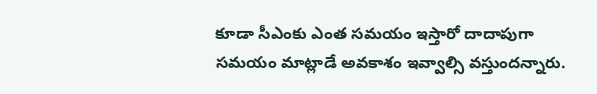కూడా సీఎంకు ఎంత సమయం ఇస్తారో దాదాపుగా సమయం మాట్లాడే అవకాశం ఇవ్వాల్సి వస్తుందన్నారు.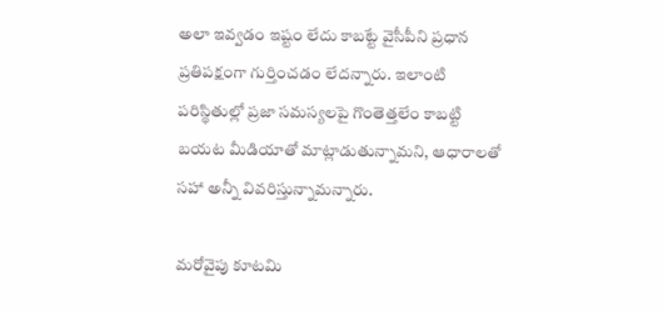అలా ఇవ్వడం ఇష్టం లేదు కాబట్టే వైసీపీని ప్రధాన ప్రతిపక్షంగా గుర్తించడం లేదన్నారు. ఇలాంటి పరిస్థితుల్లో ప్రజా సమస్యలపై గొంతెత్తలేం కాబట్టి బయట మీడియాతో మాట్లాడుతున్నామని, ఆధారాలతో సహా అన్నీ వివరిస్తున్నామన్నారు.

మరోవైపు కూటమి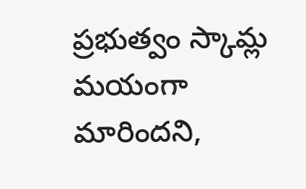ప్రభుత్వం స్కామ్ల మయంగా మారిందని,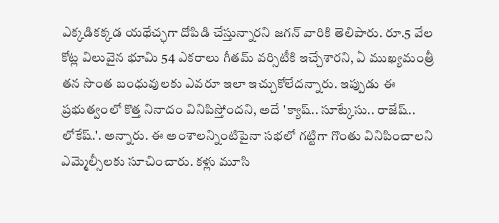ఎక్కడికక్కడ యథేచ్ఛగా దోపిడి చేస్తున్నారని జగన్ వారికి తెలిపారు. రూ.5 వేల కోట్ల విలువైన భూమి 54 ఎకరాలు గీతమ్ వర్సిటీకి ఇచ్చేశారని, ఏ ముఖ్యమంత్రీ తన సొంత బంధువులకు ఎవరూ ఇలా ఇచ్చుకోలేదన్నారు. ఇప్పుడు ఈ ప్రభుత్వంలో కొత్త నినాదం వినిపిస్తోందని, అదే 'క్యాష్.. సూట్కేసు.. రాజేష్.. లోకేష్.'. అన్నారు. ఈ అంశాలన్నింటిపైనా సభలో గట్టిగా గొంతు వినిపించాలని ఎమ్మెల్సీలకు సూచించారు. కళ్లు మూసి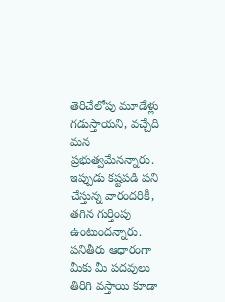తెరిచేలోపు మూడేళ్లు గడుస్తాయని, వచ్చేది మన ప్రభుత్వమేనన్నారు. ఇప్పుడు కష్టపడి పని చేస్తున్న వారందరికీ, తగిన గుర్తింపు ఉంటుందన్నారు. పనితీరు ఆధారంగా మీకు మీ పదవులు తిరిగి వస్తాయి కూడా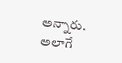అన్నారు. అలాగే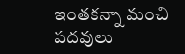ఇంతకన్నా మంచి పదవులు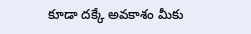కూడా దక్కే అవకాశం మీకు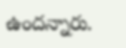ఉందన్నారు.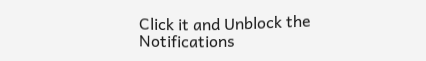Click it and Unblock the Notifications